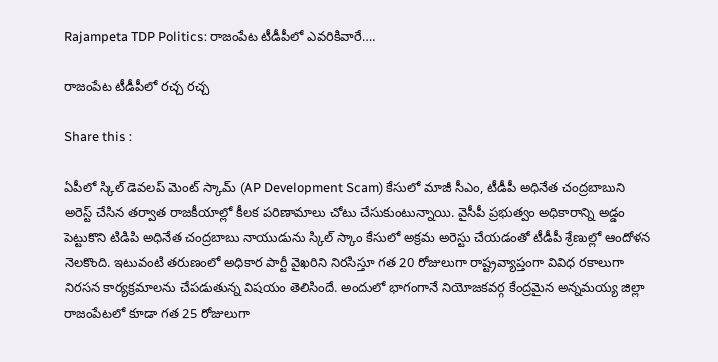Rajampeta TDP Politics: రాజంపేట టీడీపీలో ఎవరికివారే….

రాజంపేట టీడీపీలో రచ్చ రచ్చ

Share this :

ఏపీలో స్కిల్ డెవలప్ మెంట్ స్కామ్ (AP Development Scam) కేసులో మాజీ సీఎం, టీడీపీ అధినేత చంద్రబాబుని అరెస్ట్ చేసిన తర్వాత రాజకీయాల్లో కీలక పరిణామాలు చోటు చేసుకుంటున్నాయి. వైసీపీ ప్రభుత్వం అధికారాన్ని అడ్డం పెట్టుకొని టిడిపి అధినేత చంద్రబాబు నాయుడును స్కిల్ స్కాం కేసులో అక్రమ అరెస్టు చేయడంతో టీడీపీ శ్రేణుల్లో ఆందోళన నెలకొంది. ఇటువంటి తరుణంలో అధికార పార్టీ వైఖరిని నిరసిస్తూ గత 20 రోజులుగా రాష్ట్రవ్యాప్తంగా వివిధ రకాలుగా నిరసన కార్యక్రమాలను చేపడుతున్న విషయం తెలిసిందే. అందులో భాగంగానే నియోజకవర్గ కేంద్రమైన అన్నమయ్య జిల్లా రాజంపేటలో కూడా గత 25 రోజులుగా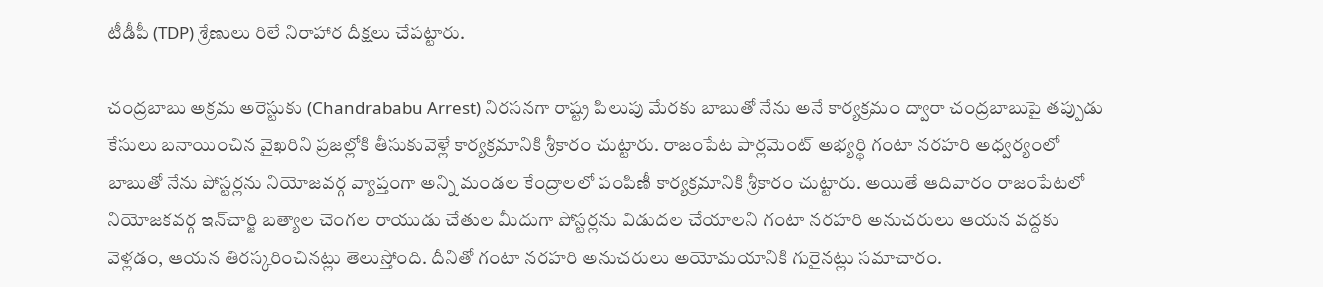టీడీపీ (TDP) శ్రేణులు రిలే నిరాహార దీక్షలు చేపట్టారు.

చంద్రబాబు అక్రమ అరెస్టుకు (Chandrababu Arrest) నిరసనగా రాష్ట్ర పిలుపు మేరకు బాబుతో నేను అనే కార్యక్రమం ద్వారా చంద్రబాబుపై తప్పుడు కేసులు బనాయించిన వైఖరిని ప్రజల్లోకి తీసుకువెళ్లే కార్యక్రమానికి శ్రీకారం చుట్టారు. రాజంపేట పార్లమెంట్ అభ్యర్థి గంటా నరహరి అధ్వర్యంలో బాబుతో నేను పోస్టర్లను నియోజవర్గ వ్యాప్తంగా అన్ని మండల కేంద్రాలలో పంపిణీ కార్యక్రమానికి శ్రీకారం చుట్టారు. అయితే ఆదివారం రాజంపేటలో నియోజకవర్గ ఇన్‌చార్జి బత్యాల చెంగల రాయుడు చేతుల మీదుగా పోస్టర్లను విడుదల చేయాలని గంటా నరహరి అనుచరులు ఆయన వద్దకు వెళ్లడం, ఆయన తిరస్కరించినట్లు తెలుస్తోంది. దీనితో గంటా నరహరి అనుచరులు అయోమయానికి గురైనట్లు సమాచారం.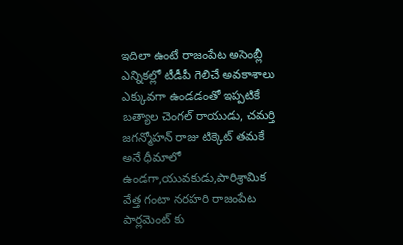ఇదిలా ఉంటే రాజంపేట అసెంబ్లీ ఎన్నికల్లో టీడీపీ గెలిచే అవకాశాలు ఎక్కువగా ఉండడంతో ఇప్పటికే బత్యాల చెంగల్ రాయుడు, చమర్తి జగన్మోహన్ రాజు టిక్కెట్ తమకే అనే ధీమాలో ఉండగా,యువకుడు,పారిశ్రామిక వేత్త గంటా నరహరి రాజంపేట పార్లమెంట్ కు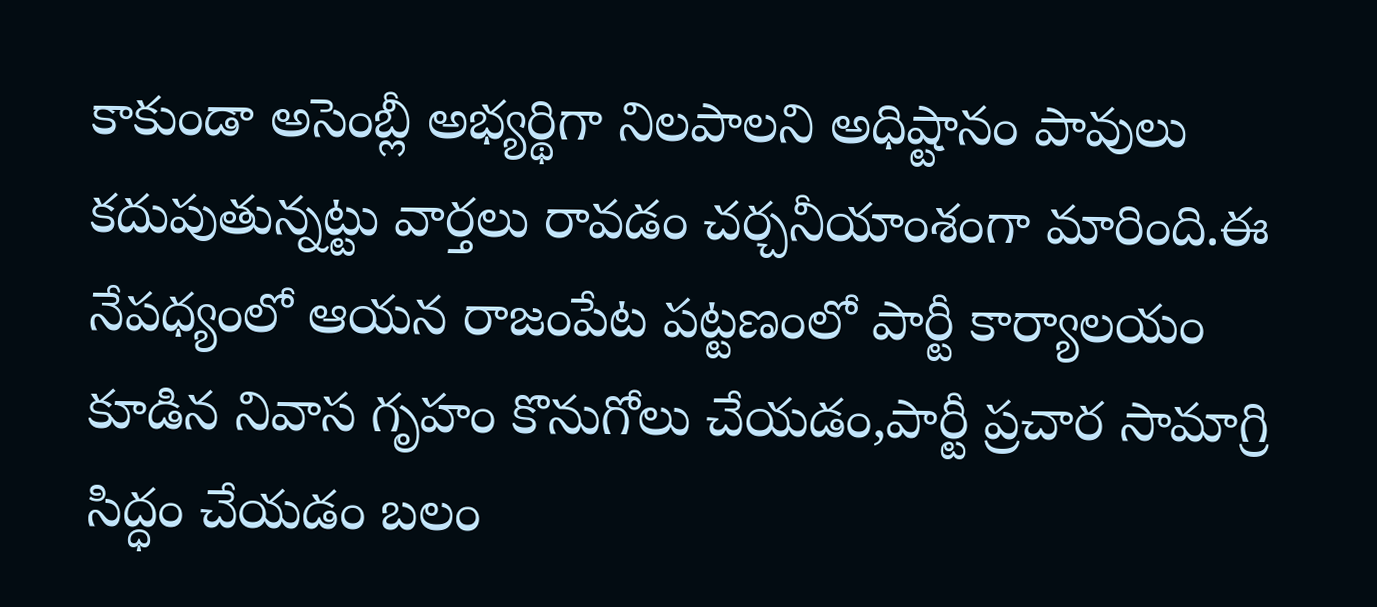కాకుండా అసెంబ్లీ అభ్యర్థిగా నిలపాలని అధిష్టానం పావులు కదుపుతున్నట్టు వార్తలు రావడం చర్చనీయాంశంగా మారింది.ఈ నేపధ్యంలో ఆయన రాజంపేట పట్టణంలో పార్టీ కార్యాలయం కూడిన నివాస గృహం కొనుగోలు చేయడం,పార్టీ ప్రచార సామాగ్రి సిద్ధం చేయడం బలం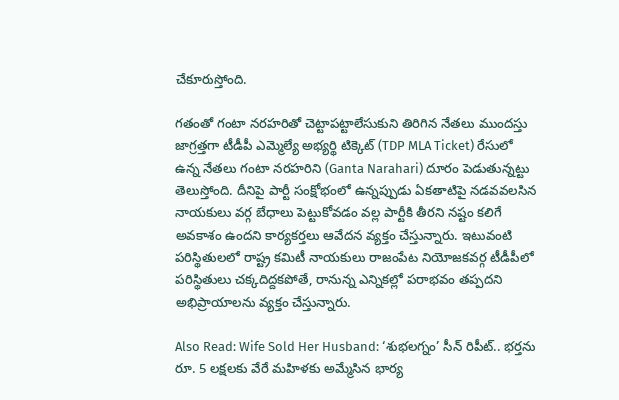చేకూరుస్తోంది.

గతంతో గంటా నరహరితో చెట్టాపట్టాలేసుకుని తిరిగిన నేతలు ముందస్తు జాగ్రత్తగా టీడీపీ ఎమ్మెల్యే అభ్యర్థి టిక్కెట్ (TDP MLA Ticket) రేసులో ఉన్న నేతలు గంటా నరహరిని (Ganta Narahari) దూరం పెడుతున్నట్టు తెలుస్తోంది. దీనిపై పార్టీ సంక్షోభంలో ఉన్నప్పుడు ఏకతాటిపై నడవవలసిన నాయకులు వర్గ బేధాలు పెట్టుకోవడం వల్ల పార్టీకి తీరని నష్టం కలిగే అవకాశం ఉందని కార్యకర్తలు ఆవేదన వ్యక్తం చేస్తున్నారు. ఇటువంటి పరిస్థితులలో రాష్ట్ర కమిటీ నాయకులు రాజంపేట నియోజకవర్గ టీడీపీలో పరిస్థితులు చక్కదిద్దకపోతే, రానున్న ఎన్నికల్లో పరాభవం తప్పదని అభిప్రాయాలను వ్యక్తం చేస్తున్నారు.

Also Read: Wife Sold Her Husband: ‘శుభలగ్నం’ సీన్ రిపీట్.. భర్తను రూ. 5 లక్షలకు వేరే మహిళకు అమ్మేసిన భార్య